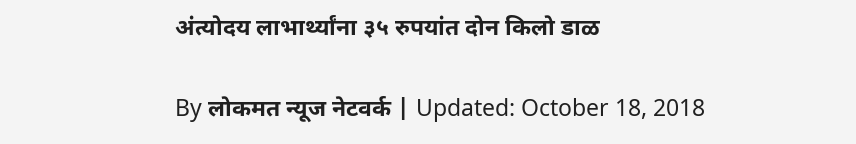अंत्योदय लाभार्थ्यांना ३५ रुपयांत दोन किलो डाळ

By लोकमत न्यूज नेटवर्क | Updated: October 18, 2018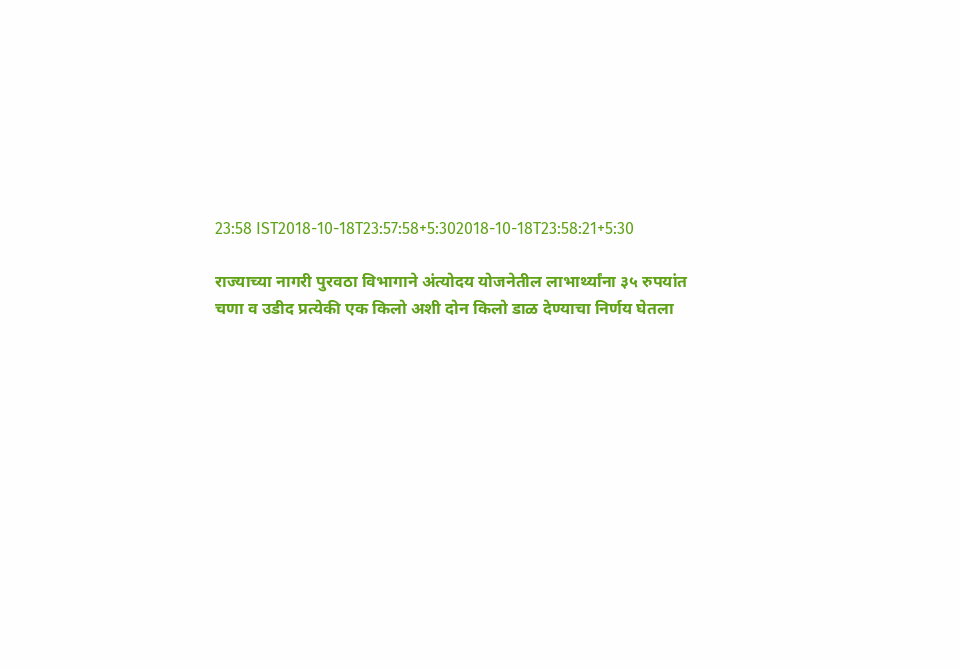23:58 IST2018-10-18T23:57:58+5:302018-10-18T23:58:21+5:30

राज्याच्या नागरी पुरवठा विभागाने अंत्योदय योजनेतील लाभार्थ्यांना ३५ रुपयांत चणा व उडीद प्रत्येकी एक किलो अशी दोन किलो डाळ देण्याचा निर्णय घेतला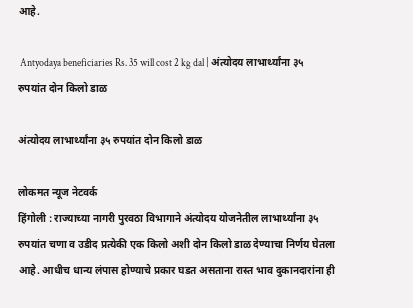आहे.

 Antyodaya beneficiaries Rs. 35 will cost 2 kg dal | अंत्योदय लाभार्थ्यांना ३५ रुपयांत दोन किलो डाळ

अंत्योदय लाभार्थ्यांना ३५ रुपयांत दोन किलो डाळ

लोकमत न्यूज नेटवर्क
हिंगोली : राज्याच्या नागरी पुरवठा विभागाने अंत्योदय योजनेतील लाभार्थ्यांना ३५ रुपयांत चणा व उडीद प्रत्येकी एक किलो अशी दोन किलो डाळ देण्याचा निर्णय घेतला आहे. आधीच धान्य लंपास होण्याचे प्रकार घडत असताना रास्त भाव दुकानदारांना ही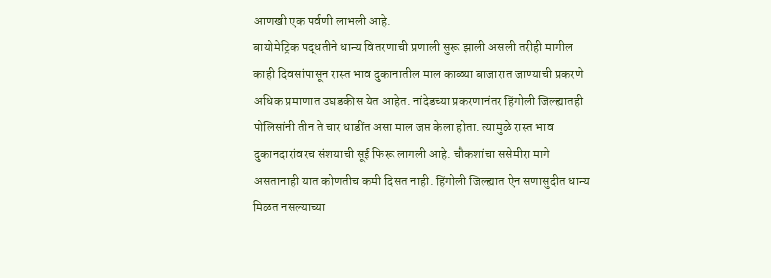आणखी एक पर्वणी लाभली आहे.
बायोमेट्रिक पद्धतीने धान्य वितरणाची प्रणाली सुरू झाली असली तरीही मागील काही दिवसांपासून रास्त भाव दुकानातील माल काळ्या बाजारात जाण्याची प्रकरणे अधिक प्रमाणात उघडकीस येत आहेत. नांदेडच्या प्रकरणानंतर हिंगोली जिल्ह्यातही पोलिसांनी तीन ते चार धाडींत असा माल जप्त केला होता. त्यामुळे रास्त भाव दुकानदारांवरच संशयाची सूई फिरू लागली आहे. चौकशांचा ससेमीरा मागे असतानाही यात कोणतीच कमी दिसत नाही. हिंगोली जिल्ह्यात ऐन सणासुदीत धान्य मिळत नसल्याच्या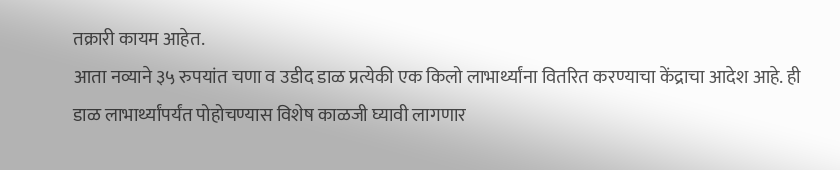तक्रारी कायम आहेत.
आता नव्याने ३५ रुपयांत चणा व उडीद डाळ प्रत्येकी एक किलो लाभार्थ्यांना वितरित करण्याचा केंद्राचा आदेश आहे. ही डाळ लाभार्थ्यांपर्यंत पोहोचण्यास विशेष काळजी घ्यावी लागणार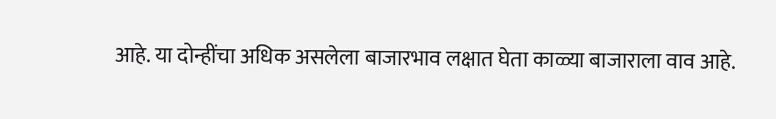आहे. या दोन्हींचा अधिक असलेला बाजारभाव लक्षात घेता काळ्या बाजाराला वाव आहे.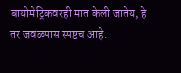बायोमेट्रिकवरही मात केली जातेय, हे तर जवळपास स्पष्टच आहे.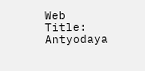Web Title:  Antyodaya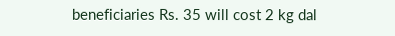beneficiaries Rs. 35 will cost 2 kg dal